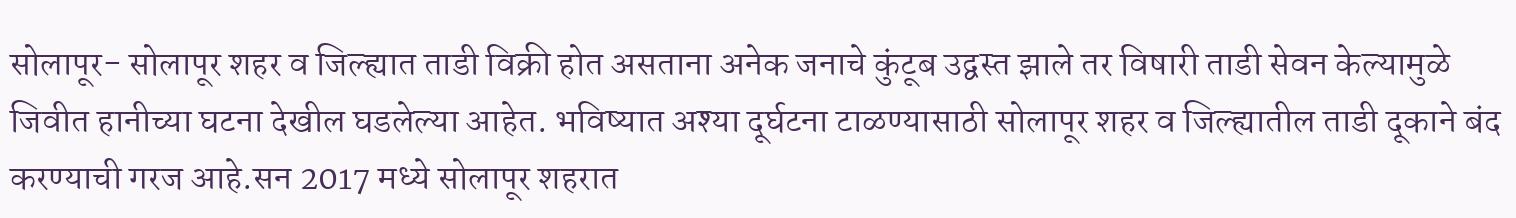सोलापूर- सोलापूर शहर व जिल्ह्यात ताडी विक्री होत असताना अनेक जनाचे कुंटूब उद्वस्त झाले तर विषारी ताडी सेवन केल्यामुळे जिवीत हानीच्या घटना देखील घडलेल्या आहेत. भविष्यात अश्या दूर्घटना टाळण्यासाठी सोलापूर शहर व जिल्ह्यातील ताडी दूकाने बंद करण्याची गरज आहे.सन 2017 मध्ये सोलापूर शहरात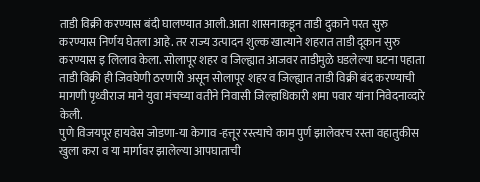ताडी विक्री करण्यास बंदी घालण्यात आली.आता शासनाकडून ताडी दुकाने परत सुरु करण्यास निर्णय घेतला आहे. तर राज्य उत्पादन शुल्क खात्याने शहरात ताडी दूकान सुरु करण्यास इ लिलाव केला. सोलापूर शहर व जिल्ह्यात आजवर ताडीमुळे घडलेल्या घटना पहाता ताडी विक्री ही जिवघेणी ठरणारी असून सोलापूर शहर व जिल्ह्यात ताडी विक्री बंद करण्याची मागणी पृथ्वीराज माने युवा मंचच्या वतीने निवासी जिल्हाधिकारी शमा पवार यांना निवेदनाव्दारे केली.
पुणे विजयपूर हायवेस जोडणा-या केगाव -हत्तूर रस्त्याचे काम पुर्ण झालेवरच रस्ता वहातुकीस खुला करा व या मार्गावर झालेल्या आपघाताची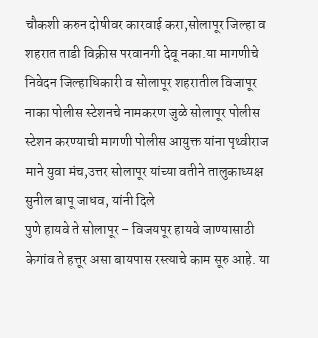चौकशी करुन दोषीवर कारवाई करा,सोलापूर जिल्हा व शहरात ताडी विक्रीस परवानगी देवू नका.या मागणीचे निवेदन जिल्हाधिकारी व सोलापूर शहरातील विजापूर नाका पोलीस स्टेशनचे नामकरण जुळे सोलापूर पोलीस स्टेशन करण्याची मागणी पोलीस आयुक्त यांना पृथ्वीराज माने युवा मंच,उत्तर सोलापूर यांच्या वतीने तालुकाध्यक्ष सुनील बापू जाधव, यांनी दिले
पुणे हायवे ते सोलापूर – विजयपूर हायवे जाण्यासाठी केगांव ते हत्तूर असा बायपास रस्त्याचे काम सूरु आहे. या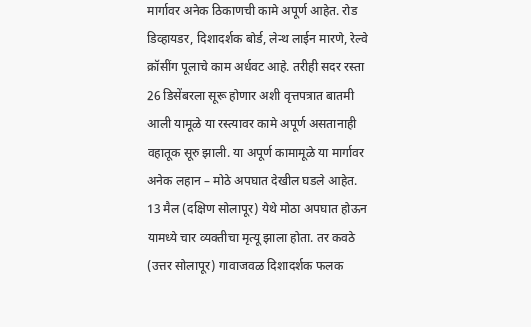मार्गावर अनेक ठिकाणची कामे अपूर्ण आहेत. रोड डिव्हायडर, दिशादर्शक बोर्ड, लेन्थ लाईन मारणे, रेल्वे क्रॉसींग पूलाचे काम अर्धवट आहे. तरीही सदर रस्ता 26 डिसेंबरला सूरू होणार अशी वृत्तपत्रात बातमी आली यामूळे या रस्त्यावर कामे अपूर्ण असतानाही वहातूक सूरु झाली. या अपूर्ण कामामूळे या मार्गावर अनेक लहान – मोठे अपघात देखील घडले आहेत. 13 मैल (दक्षिण सोलापूर) येथे मोठा अपघात होऊन यामध्ये चार व्यक्तीचा मृत्यू झाला होता. तर कवठे (उत्तर सोलापूर) गावाजवळ दिशादर्शक फलक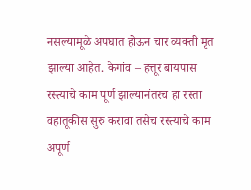नसल्यामूळे अपघात होऊन चार व्यक्ती मृत झाल्या आहेत. केगांव – हत्तूर बायपास रस्त्याचे काम पूर्ण झाल्यानंतरच हा रस्ता वहातूकीस सुरु करावा तसेच रस्त्याचे काम अपूर्ण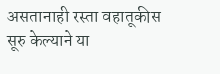असतानाही रस्ता वहातूकीस सूरु केल्याने या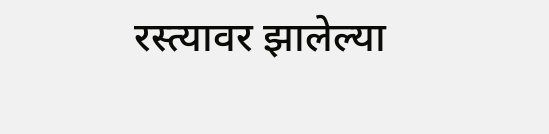रस्त्यावर झालेल्या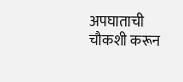अपघाताची चौकशी करून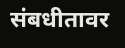संबधीतावर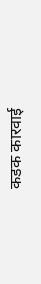कडक कारवाई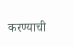करण्याची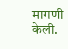मागणी केली.